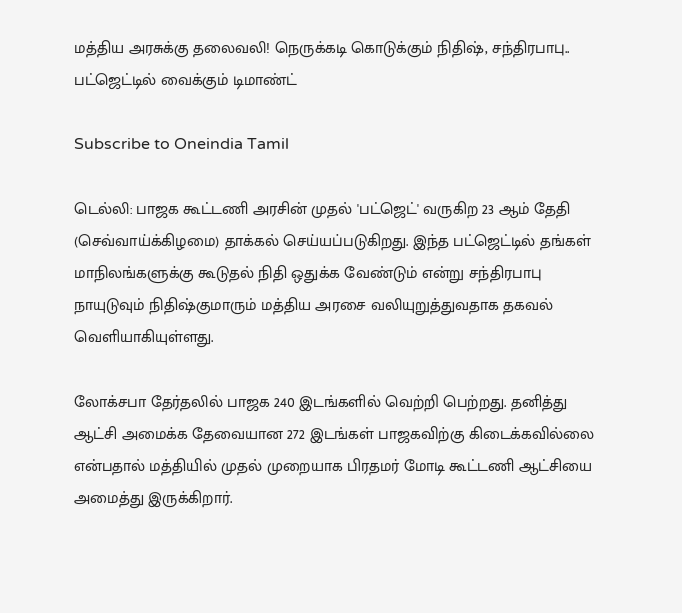மத்திய அரசுக்கு தலைவலி! நெருக்கடி கொடுக்கும் நிதிஷ், சந்திரபாபு.. பட்ஜெட்டில் வைக்கும் டிமாண்ட்

Subscribe to Oneindia Tamil

டெல்லி: பாஜக கூட்டணி அரசின் முதல் 'பட்ஜெட்' வருகிற 23 ஆம் தேதி (செவ்வாய்க்கிழமை) தாக்கல் செய்யப்படுகிறது. இந்த பட்ஜெட்டில் தங்கள் மாநிலங்களுக்கு கூடுதல் நிதி ஒதுக்க வேண்டும் என்று சந்திரபாபு நாயுடுவும் நிதிஷ்குமாரும் மத்திய அரசை வலியுறுத்துவதாக தகவல் வெளியாகியுள்ளது.

லோக்சபா தேர்தலில் பாஜக 240 இடங்களில் வெற்றி பெற்றது. தனித்து ஆட்சி அமைக்க தேவையான 272 இடங்கள் பாஜகவிற்கு கிடைக்கவில்லை என்பதால் மத்தியில் முதல் முறையாக பிரதமர் மோடி கூட்டணி ஆட்சியை அமைத்து இருக்கிறார்.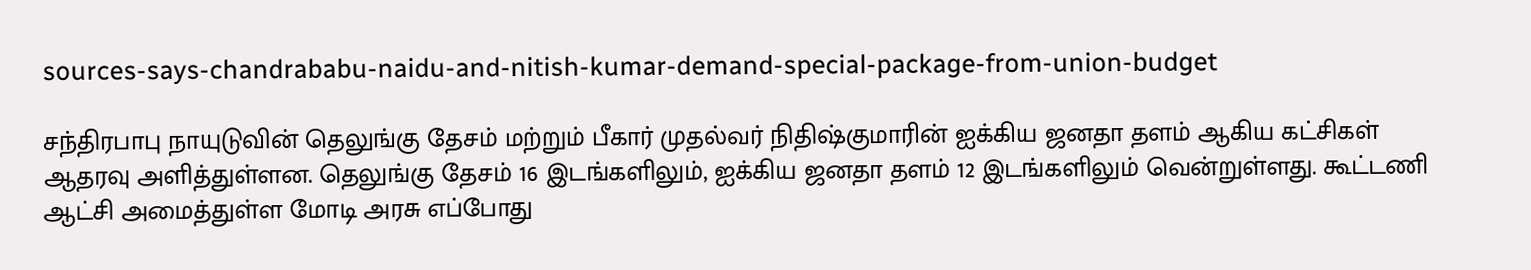sources-says-chandrababu-naidu-and-nitish-kumar-demand-special-package-from-union-budget

சந்திரபாபு நாயுடுவின் தெலுங்கு தேசம் மற்றும் பீகார் முதல்வர் நிதிஷ்குமாரின் ஐக்கிய ஜனதா தளம் ஆகிய கட்சிகள் ஆதரவு அளித்துள்ளன. தெலுங்கு தேசம் 16 இடங்களிலும், ஐக்கிய ஜனதா தளம் 12 இடங்களிலும் வென்றுள்ளது. கூட்டணி ஆட்சி அமைத்துள்ள மோடி அரசு எப்போது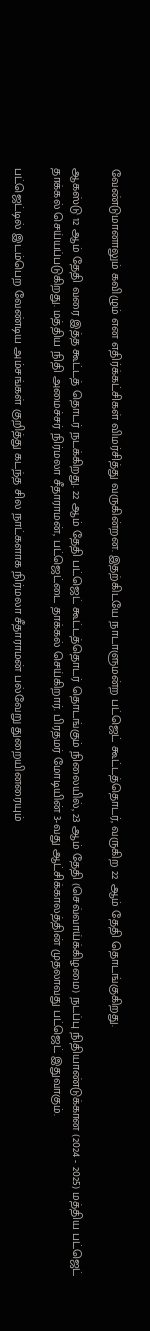வேண்டுமானாலும் கவிழும் என எதிர்க்கட்சிகள் விமர்சித்து வருகின்றன. இதற்கிடயே நாடாளுமன்ற பட்ஜெட் கூட்டத்தொடர், வருகிற 22 ஆம் தேதி தொடங்குகிறது.

ஆகஸ்டு 12 ஆம் தேதி வரை இத்த கூட்டத் தொடர் நடக்கிறது. 22 ஆம் தேதி பட்ஜெட் கூட்டத்தொடர் தொடங்கும் நிலையில், 23 ஆம் தேதி (செவ்வாய்க்கிழமை) நடப்பு நிதியாண்டுக்கான (2024 - 2025) மத்திய பட்ஜெட் தாக்கல் செய்யப்படுகிறது. மத்திய நிதி அமைச்சர் நிர்மலா சீதாராமன், பட்ஜெட்டை தாக்கல் செய்கிறார். பிரதமர் மோடியின் 3-வது ஆட்சிக்காலத்தின் முதலாவது பட்ஜெட் இதுவாகும்.

பட்ஜெட்டில் இடம்பெற வேண்டிய அம்சங்கள் குறித்து கடந்த சில நாட்களாக நிர்மலா சீதாராமன் பல்வேறு துறையினரையும்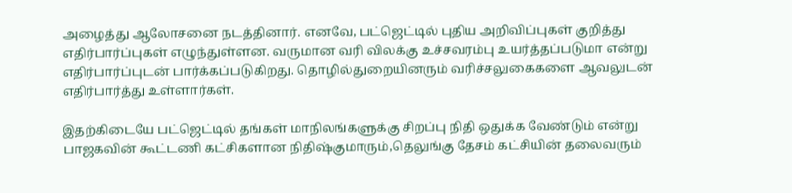அழைத்து ஆலோசனை நடத்தினார். எனவே, பட்ஜெட்டில் புதிய அறிவிப்புகள் குறித்து எதிர்பார்ப்புகள் எழுந்துள்ளன. வருமான வரி விலக்கு உச்சவரம்பு உயர்த்தப்படுமா என்று எதிர்பார்ப்புடன் பார்க்கப்படுகிறது. தொழில்துறையினரும் வரிச்சலுகைகளை ஆவலுடன் எதிர்பார்த்து உள்ளார்கள்.

இதற்கிடையே பட்ஜெட்டில் தங்கள் மாநிலங்களுக்கு சிறப்பு நிதி ஒதுக்க வேண்டும் என்று பாஜகவின் கூட்டணி கட்சிகளான நிதிஷ்குமாரும்,தெலுங்கு தேசம் கட்சியின் தலைவரும்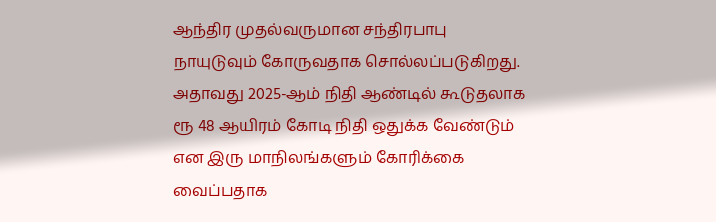ஆந்திர முதல்வருமான சந்திரபாபு நாயுடுவும் கோருவதாக சொல்லப்படுகிறது. அதாவது 2025-ஆம் நிதி ஆண்டில் கூடுதலாக ரூ 48 ஆயிரம் கோடி நிதி ஒதுக்க வேண்டும் என இரு மாநிலங்களும் கோரிக்கை வைப்பதாக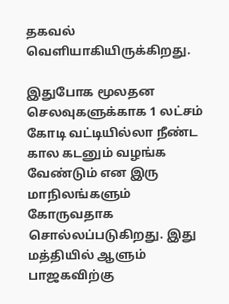தகவல் வெளியாகியிருக்கிறது.

இதுபோக மூலதன செலவுகளுக்காக 1 லட்சம் கோடி வட்டியில்லா நீண்ட கால கடனும் வழங்க வேண்டும் என இரு மாநிலங்களும் கோருவதாக சொல்லப்படுகிறது. இது மத்தியில் ஆளும் பாஜகவிற்கு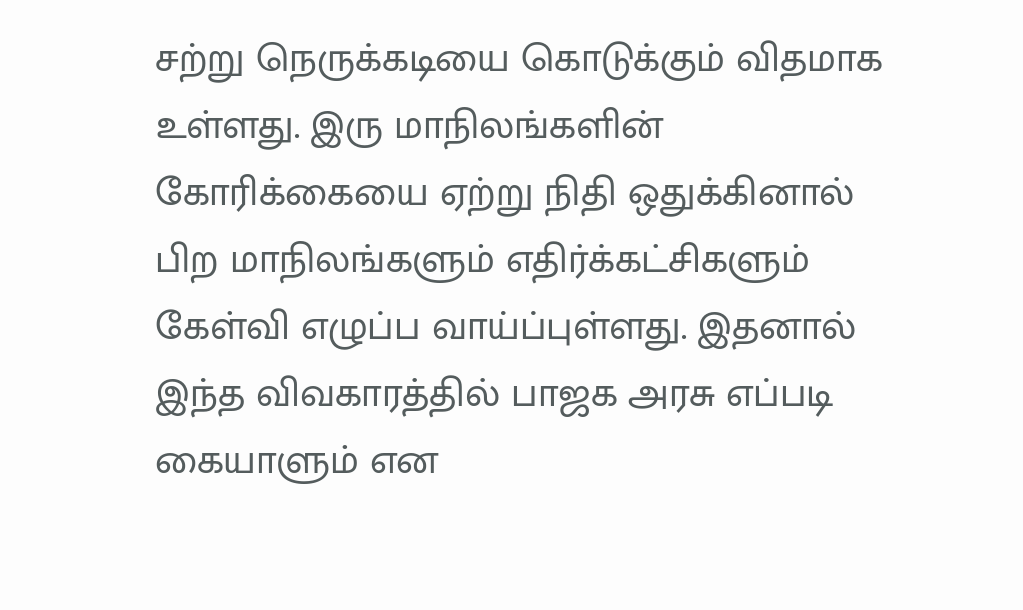சற்று நெருக்கடியை கொடுக்கும் விதமாக உள்ளது. இரு மாநிலங்களின் கோரிக்கையை ஏற்று நிதி ஒதுக்கினால் பிற மாநிலங்களும் எதிர்க்கட்சிகளும் கேள்வி எழுப்ப வாய்ப்புள்ளது. இதனால் இந்த விவகாரத்தில் பாஜக அரசு எப்படி கையாளும் என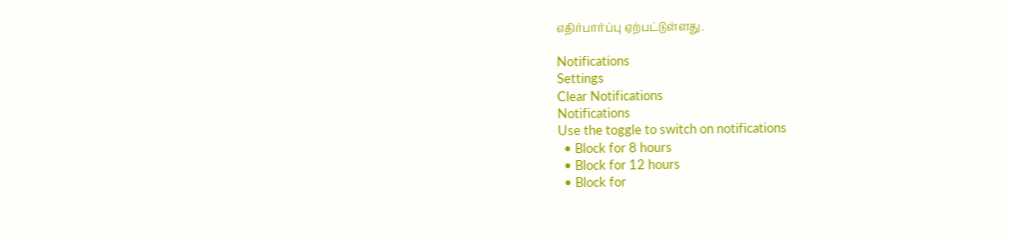எதிர்பார்ப்பு ஏற்பட்டுள்ளது.

Notifications
Settings
Clear Notifications
Notifications
Use the toggle to switch on notifications
  • Block for 8 hours
  • Block for 12 hours
  • Block for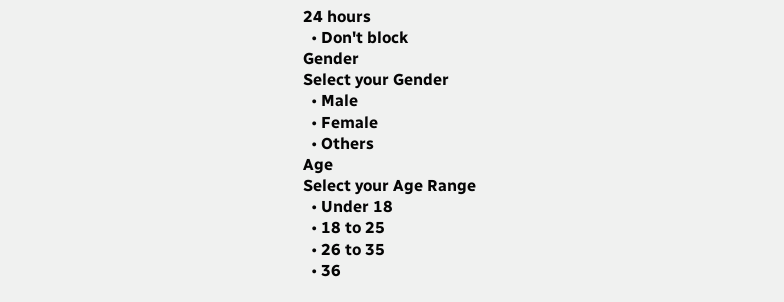24 hours
  • Don't block
Gender
Select your Gender
  • Male
  • Female
  • Others
Age
Select your Age Range
  • Under 18
  • 18 to 25
  • 26 to 35
  • 36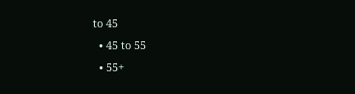to 45
  • 45 to 55
  • 55+